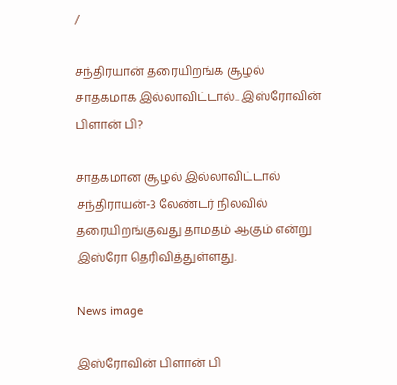/

சந்திரயான் தரையிறங்க சூழல் சாதகமாக இல்லாவிட்டால்.. இஸ்ரோவின் பிளான் பி?

சாதகமான சூழல் இல்லாவிட்டால் சந்திராயன்-3 லேண்டர் நிலவில் தரையிறங்குவது தாமதம் ஆகும் என்று இஸ்ரோ தெரிவித்துள்ளது.

News image

இஸ்ரோவின் பிளான் பி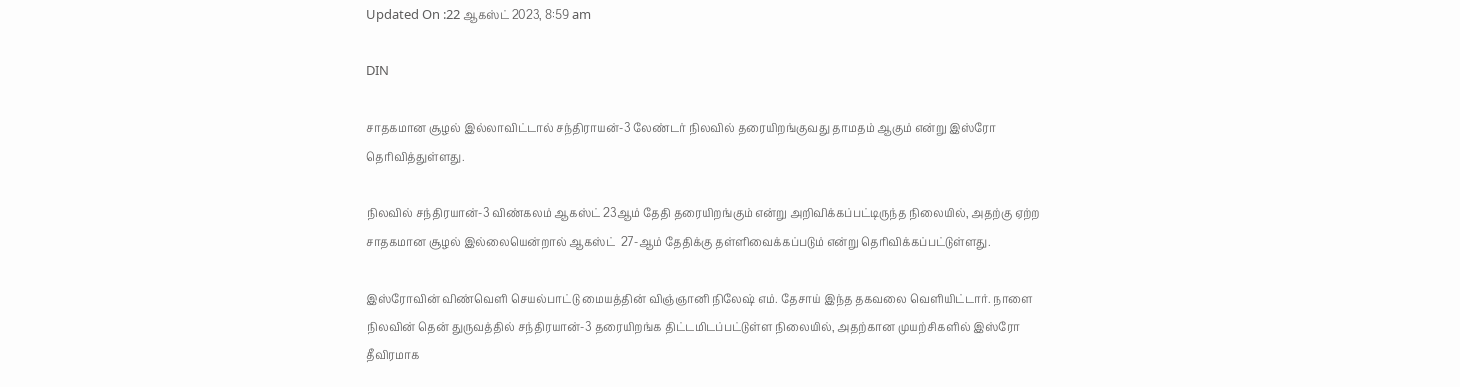Updated On :22 ஆகஸ்ட் 2023, 8:59 am

DIN

சாதகமான சூழல் இல்லாவிட்டால் சந்திராயன்-3 லேண்டர் நிலவில் தரையிறங்குவது தாமதம் ஆகும் என்று இஸ்ரோ தெரிவித்துள்ளது.

நிலவில் சந்திரயான்-3 விண்கலம் ஆகஸ்ட் 23ஆம் தேதி தரையிறங்கும் என்று அறிவிக்கப்பட்டிருந்த நிலையில், அதற்கு ஏற்ற சாதகமான சூழல் இல்லையென்றால் ஆகஸ்ட்  27-ஆம் தேதிக்கு தள்ளிவைக்கப்படும் என்று தெரிவிக்கப்பட்டுள்ளது.

இஸ்ரோவின் விண்வெளி செயல்பாட்டு மையத்தின் விஞ்ஞானி நிலேஷ் எம். தேசாய் இந்த தகவலை வெளியிட்டார். நாளை நிலவின் தென் துருவத்தில் சந்திரயான்-3 தரையிறங்க திட்டமிடப்பட்டுள்ள நிலையில், அதற்கான முயற்சிகளில் இஸ்ரோ தீவிரமாக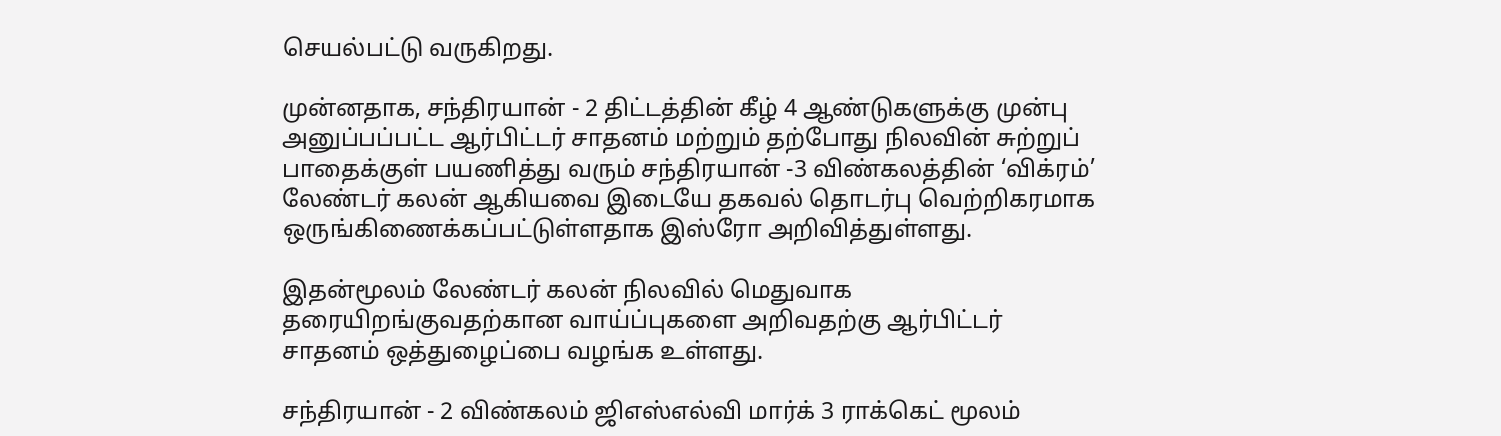செயல்பட்டு வருகிறது.

முன்னதாக, சந்திரயான் - 2 திட்டத்தின் கீழ் 4 ஆண்டுகளுக்கு முன்பு அனுப்பப்பட்ட ஆர்பிட்டர் சாதனம் மற்றும் தற்போது நிலவின் சுற்றுப் பாதைக்குள் பயணித்து வரும் சந்திரயான் -3 விண்கலத்தின் ‘விக்ரம்’ லேண்டர் கலன் ஆகியவை இடையே தகவல் தொடர்பு வெற்றிகரமாக ஒருங்கிணைக்கப்பட்டுள்ளதாக இஸ்ரோ அறிவித்துள்ளது.

இதன்மூலம் லேண்டர் கலன் நிலவில் மெதுவாக தரையிறங்குவதற்கான வாய்ப்புகளை அறிவதற்கு ஆர்பிட்டர் சாதனம் ஒத்துழைப்பை வழங்க உள்ளது.

சந்திரயான் - 2 விண்கலம் ஜிஎஸ்எல்வி மார்க் 3 ராக்கெட் மூலம்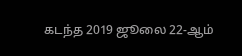கடந்த 2019 ஜூலை 22-ஆம்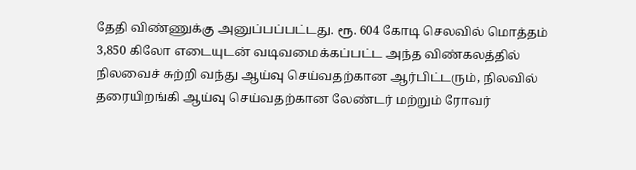தேதி விண்ணுக்கு அனுப்பப்பட்டது. ரூ. 604 கோடி செலவில் மொத்தம் 3,850 கிலோ எடையுடன் வடிவமைக்கப்பட்ட அந்த விண்கலத்தில் நிலவைச் சுற்றி வந்து ஆய்வு செய்வதற்கான ஆர்பிட்டரும், நிலவில் தரையிறங்கி ஆய்வு செய்வதற்கான லேண்டர் மற்றும் ரோவர்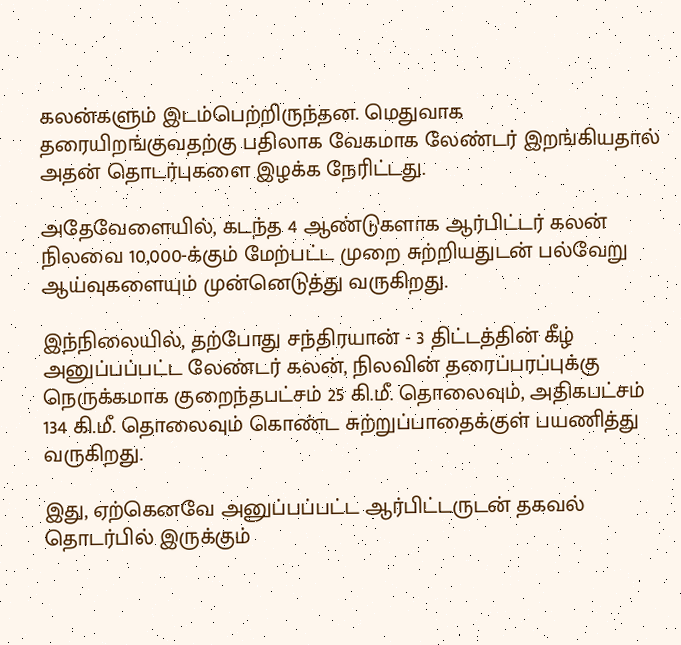கலன்களும் இடம்பெற்றிருந்தன. மெதுவாக தரையிறங்குவதற்கு பதிலாக வேகமாக லேண்டர் இறங்கியதால் அதன் தொடர்புகளை இழக்க நேரிட்டது.

அதேவேளையில், கடந்த 4 ஆண்டுகளாக ஆர்பிட்டர் கலன் நிலவை 10,000-க்கும் மேற்பட்ட முறை சுற்றியதுடன் பல்வேறு ஆய்வுகளையும் முன்னெடுத்து வருகிறது.

இந்நிலையில், தற்போது சந்திரயான் - 3 திட்டத்தின் கீழ் அனுப்பப்பட்ட லேண்டர் கலன், நிலவின் தரைப்பரப்புக்கு நெருக்கமாக குறைந்தபட்சம் 25 கி.மீ. தொலைவும், அதிகபட்சம் 134 கி.மீ. தொலைவும் கொண்ட சுற்றுப்பாதைக்குள் பயணித்து வருகிறது.

இது, ஏற்கெனவே அனுப்பப்பட்ட ஆர்பிட்டருடன் தகவல் தொடர்பில் இருக்கும்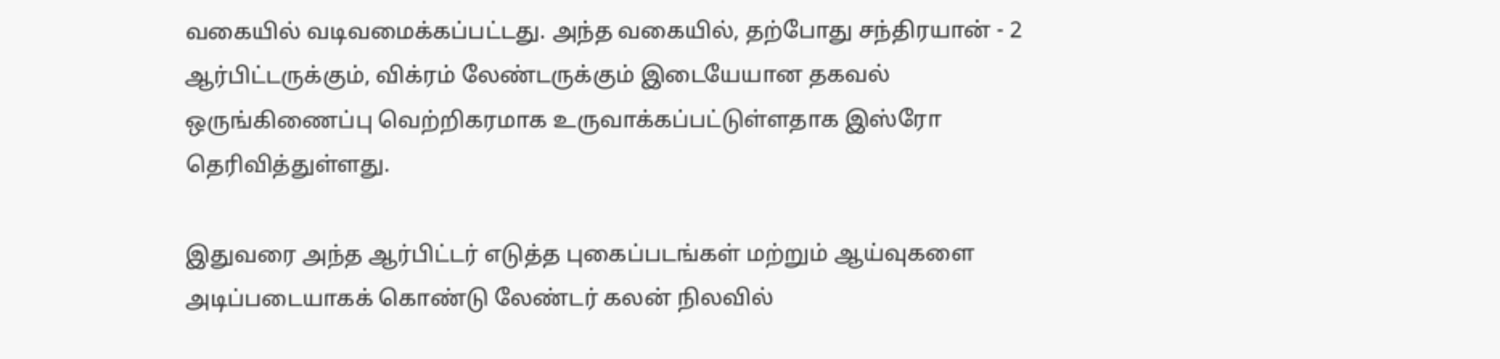வகையில் வடிவமைக்கப்பட்டது. அந்த வகையில், தற்போது சந்திரயான் - 2 ஆர்பிட்டருக்கும், விக்ரம் லேண்டருக்கும் இடையேயான தகவல் ஒருங்கிணைப்பு வெற்றிகரமாக உருவாக்கப்பட்டுள்ளதாக இஸ்ரோ தெரிவித்துள்ளது.

இதுவரை அந்த ஆர்பிட்டர் எடுத்த புகைப்படங்கள் மற்றும் ஆய்வுகளை அடிப்படையாகக் கொண்டு லேண்டர் கலன் நிலவில்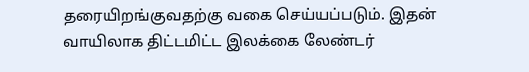தரையிறங்குவதற்கு வகை செய்யப்படும். இதன் வாயிலாக திட்டமிட்ட இலக்கை லேண்டர்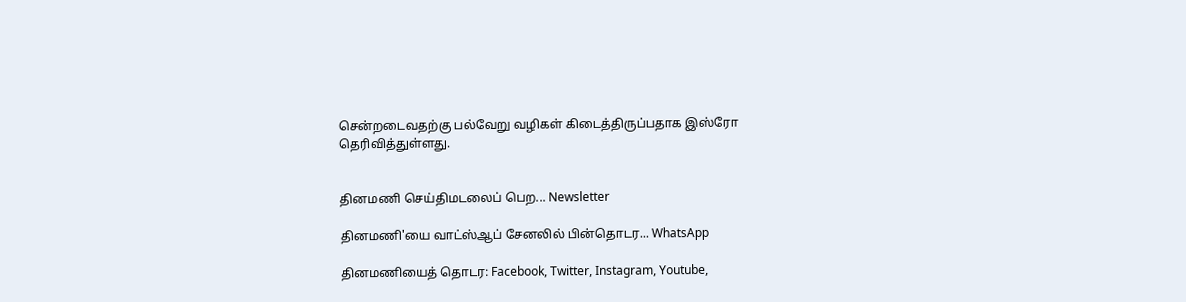சென்றடைவதற்கு பல்வேறு வழிகள் கிடைத்திருப்பதாக இஸ்ரோ தெரிவித்துள்ளது.


தினமணி செய்திமடலைப் பெற... Newsletter

தினமணி'யை வாட்ஸ்ஆப் சேனலில் பின்தொடர... WhatsApp

தினமணியைத் தொடர: Facebook, Twitter, Instagram, Youtube,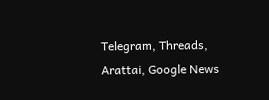Telegram, Threads, Arattai, Google News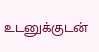உடனுக்குடன்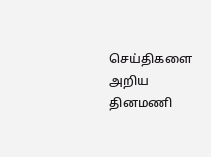செய்திகளை அறிய தினமணி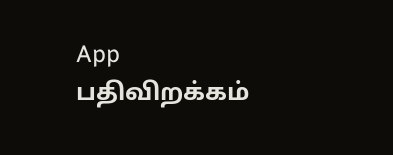App பதிவிறக்கம்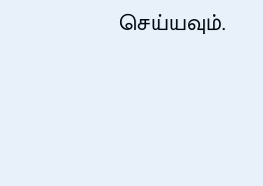செய்யவும்.